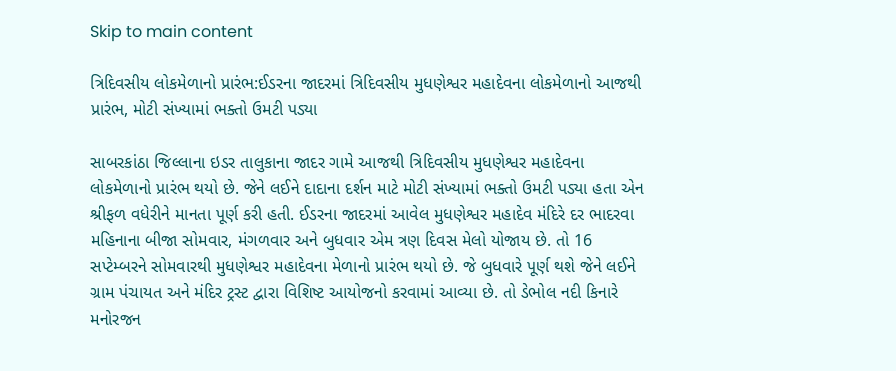Skip to main content

ત્રિદિવસીય લોકમેળાનો પ્રારંભ:ઈડરના જાદરમાં ત્રિદિવસીય મુધણેશ્વર મહાદેવના લોકમેળાનો આજથી પ્રારંભ, મોટી સંખ્યામાં ભક્તો ઉમટી પડ્યા

સાબરકાંઠા જિલ્લાના ઇડર તાલુકાના જાદર ગામે આજથી ત્રિદિવસીય મુધણેશ્વર મહાદેવના લોકમેળાનો પ્રારંભ થયો છે. જેને લઈને દાદાના દર્શન માટે મોટી સંખ્યામાં ભક્તો ઉમટી પડ્યા હતા એન શ્રીફળ વધેરીને માનતા પૂર્ણ કરી હતી. ઈડરના જાદરમાં આવેલ મુધણેશ્વર મહાદેવ મંદિરે દર ભાદરવા મહિનાના બીજા સોમવાર, મંગળવાર અને બુધવાર એમ ત્રણ દિવસ મેલો યોજાય છે. તો 16 સપ્ટેમ્બરને સોમવારથી મુધણેશ્વર મહાદેવના મેળાનો પ્રારંભ થયો છે. જે બુધવારે પૂર્ણ થશે જેને લઈને ગ્રામ પંચાયત અને મંદિર ટ્રસ્ટ દ્વારા વિશિષ્ટ આયોજનો કરવામાં આવ્યા છે. તો ડેભોલ નદી કિનારે મનોરજન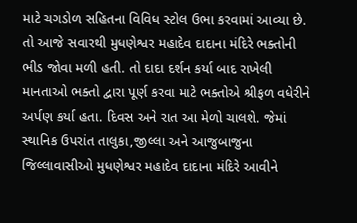માટે ચગડોળ સહિતના વિવિધ સ્ટોલ ઉભા કરવામાં આવ્યા છે. તો આજે સવારથી મુધણેશ્વર મહાદેવ દાદાના મંદિરે ભક્તોની ભીડ જોવા મળી હતી. તો દાદા દર્શન કર્યા બાદ રાખેલી માનતાઓ ભક્તો દ્વારા પૂર્ણ કરવા માટે ભક્તોએ શ્રીફળ વધેરીને અર્પણ કર્યા હતા. દિવસ અને રાત આ મેળો ચાલશે. જેમાં સ્થાનિક ઉપરાંત તાલુકા,જીલ્લા અને આજુબાજુના જિલ્લાવાસીઓ મુધણેશ્વર મહાદેવ દાદાના મંદિરે આવીને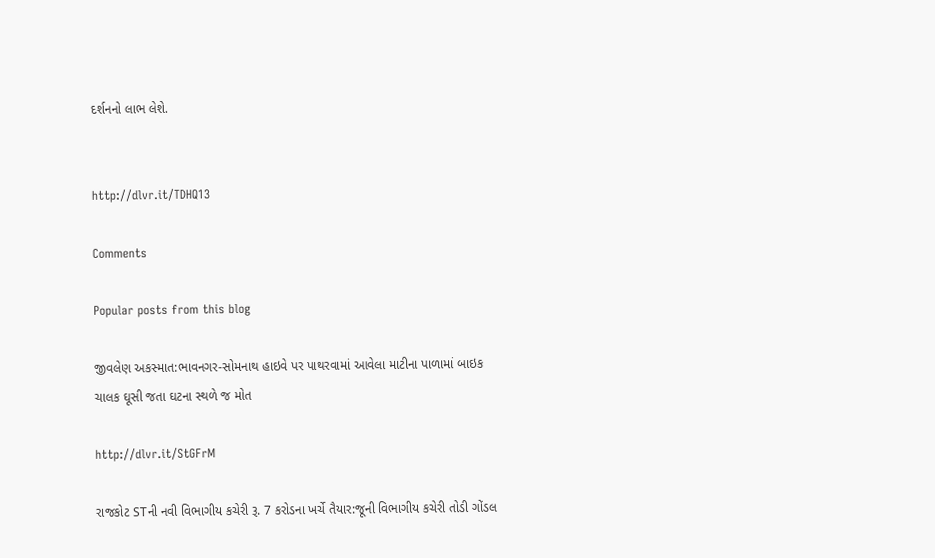દર્શનનો લાભ લેશે.


http://dlvr.it/TDHQ13

Comments

Popular posts from this blog

જીવલેણ અકસ્માત:ભાવનગર-સોમનાથ હાઇવે પર પાથરવામાં આવેલા માટીના પાળામાં બાઇક ચાલક ઘૂસી જતા ઘટના સ્થળે જ મોત

http://dlvr.it/StGFrM

રાજકોટ STની નવી વિભાગીય કચેરી રૂ. 7 કરોડના ખર્ચે તૈયાર:જૂની વિભાગીય કચેરી તોડી ગોંડલ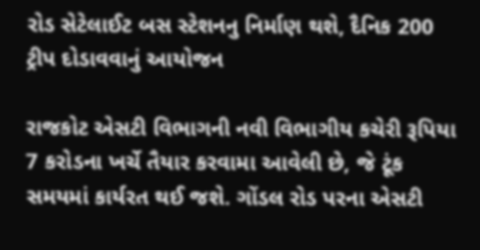રોડ સેટેલાઈટ બસ સ્ટેશનનુ નિર્માણ થશે, દૈનિક 200 ટ્રીપ દોડાવવાનું આયોજન

રાજકોટ એસટી વિભાગની નવી વિભાગીય કચેરી રૂપિયા 7 કરોડના ખર્ચે તૈયાર કરવામા આવેલી છે, જે ટૂંક સમયમાં કાર્યરત થઈ જશે. ગોંડલ રોડ પરના એસટી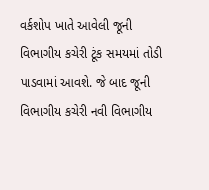વર્કશોપ ખાતે આવેલી જૂની વિભાગીય કચેરી ટૂંક સમયમાં તોડી પાડવામાં આવશે. જે બાદ જૂની વિભાગીય કચેરી નવી વિભાગીય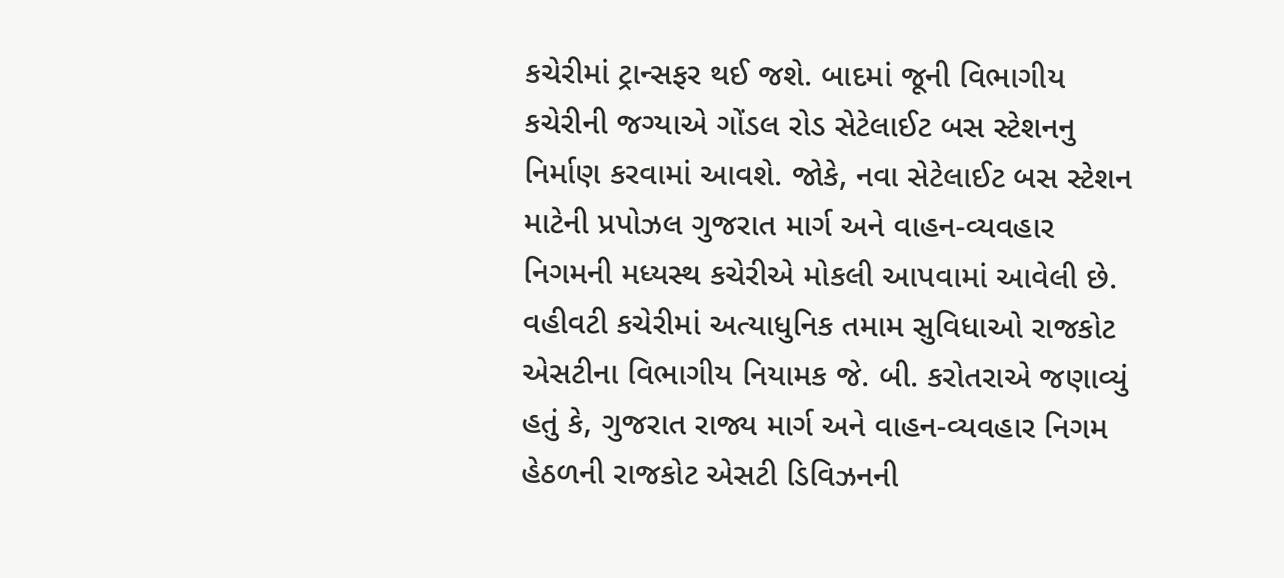કચેરીમાં ટ્રાન્સફર થઈ જશે. બાદમાં જૂની વિભાગીય કચેરીની જગ્યાએ ગોંડલ રોડ સેટેલાઈટ બસ સ્ટેશનનુ નિર્માણ કરવામાં આવશે. જોકે, નવા સેટેલાઈટ બસ સ્ટેશન માટેની પ્રપોઝલ ગુજરાત માર્ગ અને વાહન-વ્યવહાર નિગમની મધ્યસ્થ કચેરીએ મોકલી આપવામાં આવેલી છે. વહીવટી કચેરીમાં અત્યાધુનિક તમામ સુવિધાઓ રાજકોટ એસટીના વિભાગીય નિયામક જે. બી. કરોતરાએ જણાવ્યું હતું કે, ગુજરાત રાજ્ય માર્ગ અને વાહન-વ્યવહાર નિગમ હેઠળની રાજકોટ એસટી ડિવિઝનની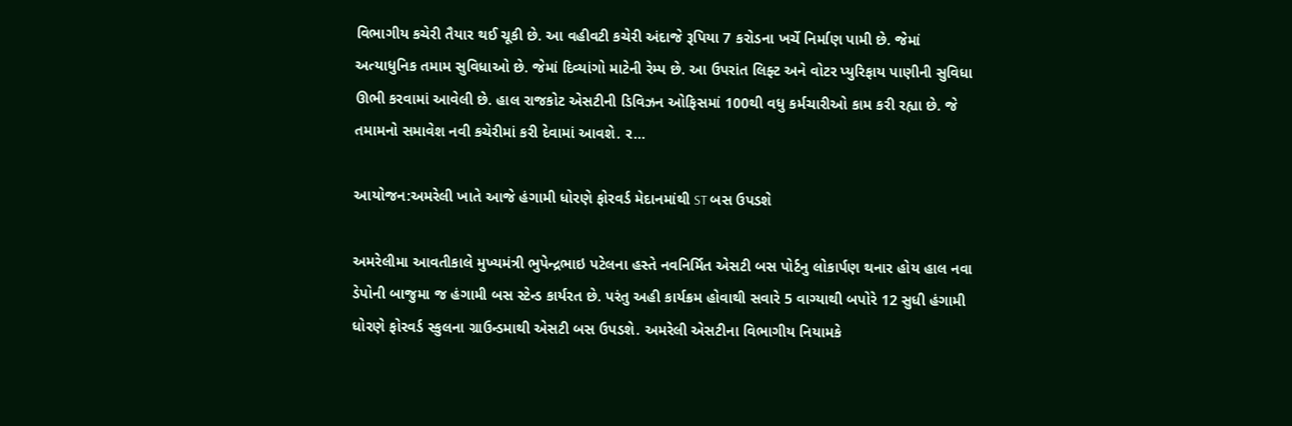વિભાગીય કચેરી તૈયાર થઈ ચૂકી છે. આ વહીવટી કચેરી અંદાજે રૂપિયા 7 કરોડના ખર્ચે નિર્માણ પામી છે. જેમાં અત્યાધુનિક તમામ સુવિધાઓ છે. જેમાં દિવ્યાંગો માટેની રેમ્પ છે. આ ઉપરાંત લિફ્ટ અને વોટર પ્યુરિફાય પાણીની સુવિધા ઊભી કરવામાં આવેલી છે. હાલ રાજકોટ એસટીની ડિવિઝન ઓફિસમાં 100થી વધુ કર્મચારીઓ કામ કરી રહ્યા છે. જે તમામનો સમાવેશ નવી કચેરીમાં કરી દેવામાં આવશે. ર...

આયોજન:અમરેલી ખાતે આજે હંગામી ધોરણે ફોરવર્ડ મેદાનમાંથી ST બસ ઉપડશે

અમરેલીમા આવતીકાલે મુખ્યમંત્રી ભુપેન્દ્રભાઇ પટેલના હસ્તે નવનિર્મિત એસટી બસ પોર્ટનુ લોકાર્પણ થનાર હોય હાલ નવા ડેપોની બાજુમા જ હંગામી બસ સ્ટેન્ડ કાર્યરત છે. પરંતુ અહી કાર્યક્રમ હોવાથી સવારે 5 વાગ્યાથી બપોરે 12 સુધી હંગામી ધોરણે ફોરવર્ડ સ્કુલના ગ્રાઉન્ડમાથી એસટી બસ ઉપડશે. અમરેલી એસટીના વિભાગીય નિયામકે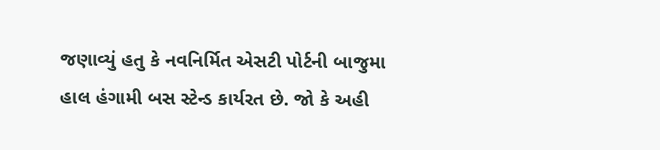જણાવ્યું હતુ કે નવનિર્મિત એસટી પોર્ટની બાજુમા હાલ હંગામી બસ સ્ટેન્ડ કાર્યરત છે. જો કે અહી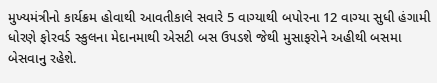મુખ્યમંત્રીનો કાર્યક્રમ હોવાથી આવતીકાલે સવારે 5 વાગ્યાથી બપોરના 12 વાગ્યા સુધી હંગામી ધોરણે ફોરવર્ડ સ્કુલના મેદાનમાથી એસટી બસ ઉપડશે જેથી મુસાફરોને અહીથી બસમા બેસવાનુ રહેશે.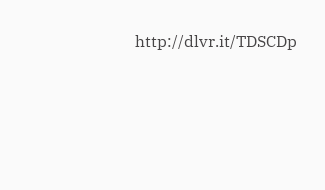http://dlvr.it/TDSCDp